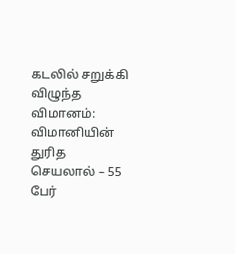கடலில் சறுக்கி விழுந்த விமானம்: விமானியின் துரித செயலால் – 55 பேர்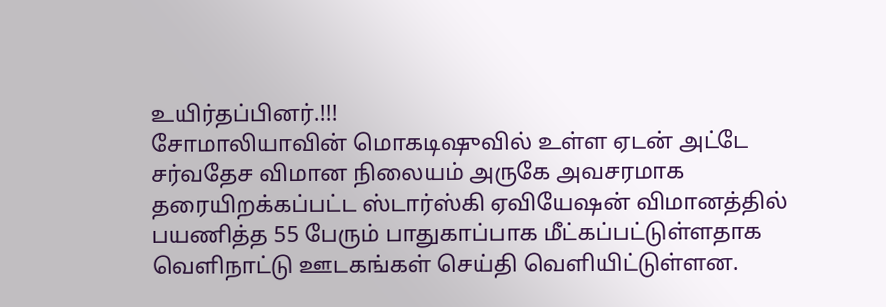உயிர்தப்பினர்.!!!
சோமாலியாவின் மொகடிஷுவில் உள்ள ஏடன் அட்டே சர்வதேச விமான நிலையம் அருகே அவசரமாக தரையிறக்கப்பட்ட ஸ்டார்ஸ்கி ஏவியேஷன் விமானத்தில் பயணித்த 55 பேரும் பாதுகாப்பாக மீட்கப்பட்டுள்ளதாக வெளிநாட்டு ஊடகங்கள் செய்தி வெளியிட்டுள்ளன.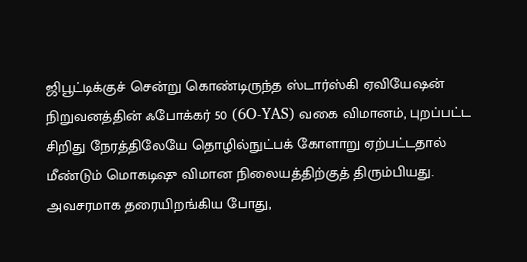ஜிபூட்டிக்குச் சென்று கொண்டிருந்த ஸ்டார்ஸ்கி ஏவியேஷன் நிறுவனத்தின் ஃபோக்கர் 50 (6O-YAS) வகை விமானம், புறப்பட்ட சிறிது நேரத்திலேயே தொழில்நுட்பக் கோளாறு ஏற்பட்டதால் மீண்டும் மொகடிஷு விமான நிலையத்திற்குத் திரும்பியது.
அவசரமாக தரையிறங்கிய போது,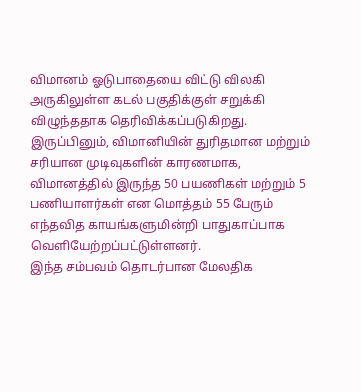விமானம் ஓடுபாதையை விட்டு விலகி அருகிலுள்ள கடல் பகுதிக்குள் சறுக்கி விழுந்ததாக தெரிவிக்கப்படுகிறது.
இருப்பினும், விமானியின் துரிதமான மற்றும் சரியான முடிவுகளின் காரணமாக, விமானத்தில் இருந்த 50 பயணிகள் மற்றும் 5 பணியாளர்கள் என மொத்தம் 55 பேரும் எந்தவித காயங்களுமின்றி பாதுகாப்பாக வெளியேற்றப்பட்டுள்ளனர்.
இந்த சம்பவம் தொடர்பான மேலதிக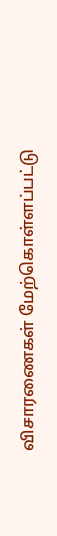விசாரணைகள் மேற்கொள்ளப்பட்டு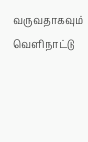வருவதாகவும் வெளிநாட்டு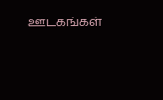ஊடகங்கள்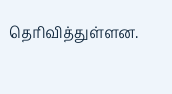தெரிவித்துள்ளன.